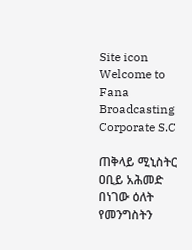Site icon Welcome to Fana Broadcasting Corporate S.C

ጠቅላይ ሚኒስትር ዐቢይ አሕመድ በነገው ዕለት የመንግስትን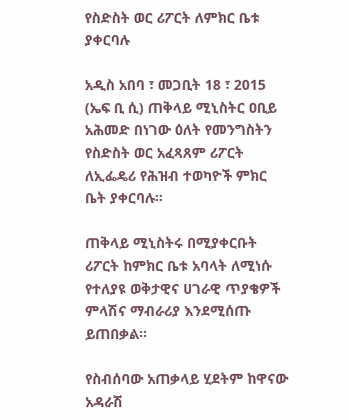የስድስት ወር ሪፖርት ለምክር ቤቱ ያቀርባሉ

አዲስ አበባ ፣ መጋቢት 18 ፣ 2015 (ኤፍ ቢ ሲ) ጠቅላይ ሚኒስትር ዐቢይ አሕመድ በነገው ዕለት የመንግስትን የስድስት ወር አፈጻጸም ሪፖርት ለኢፌዴሪ የሕዝብ ተወካዮች ምክር ቤት ያቀርባሉ፡፡

ጠቅላይ ሚኒስትሩ በሚያቀርቡት ሪፖርት ከምክር ቤቱ አባላት ለሚነሱ የተለያዩ ወቅታዊና ሀገራዊ ጥያቄዎች ምላሽና ማብራሪያ እንደሚሰጡ ይጠበቃል፡፡

የስብሰባው አጠቃላይ ሂደትም ከዋናው አዳራሽ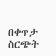በቀጥታ ስርጭት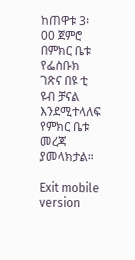ከጠዋቱ 3፡00 ጀምሮ በምክር ቤቱ የፌስቡክ ገጽና በዩ ቲ ዩብ ቻናል እንደሚተላለፍ የምክር ቤቱ መረጃ ያመላክታል።

Exit mobile version